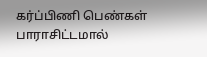கர்ப்பிணி பெண்கள் பாராசிட்டமால்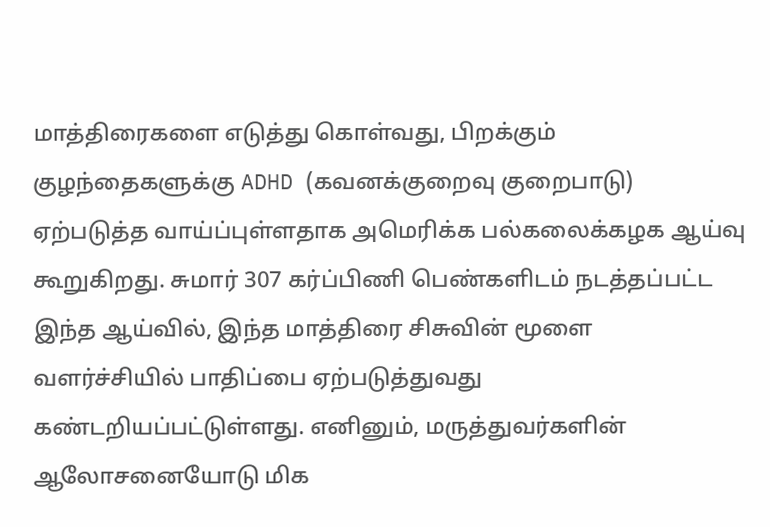மாத்திரைகளை எடுத்து கொள்வது, பிறக்கும் குழந்தைகளுக்கு ADHD (கவனக்குறைவு குறைபாடு) ஏற்படுத்த வாய்ப்புள்ளதாக அமெரிக்க பல்கலைக்கழக ஆய்வு கூறுகிறது. சுமார் 307 கர்ப்பிணி பெண்களிடம் நடத்தப்பட்ட இந்த ஆய்வில், இந்த மாத்திரை சிசுவின் மூளை வளர்ச்சியில் பாதிப்பை ஏற்படுத்துவது கண்டறியப்பட்டுள்ளது. எனினும், மருத்துவர்களின் ஆலோசனையோடு மிக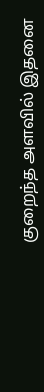குறைந்த அளவில் இதனை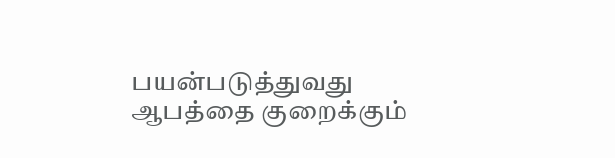பயன்படுத்துவது ஆபத்தை குறைக்கும்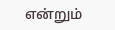என்றும்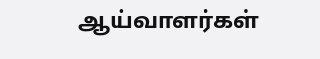ஆய்வாளர்கள்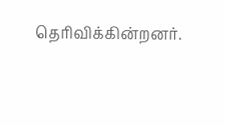தெரிவிக்கின்றனர்.